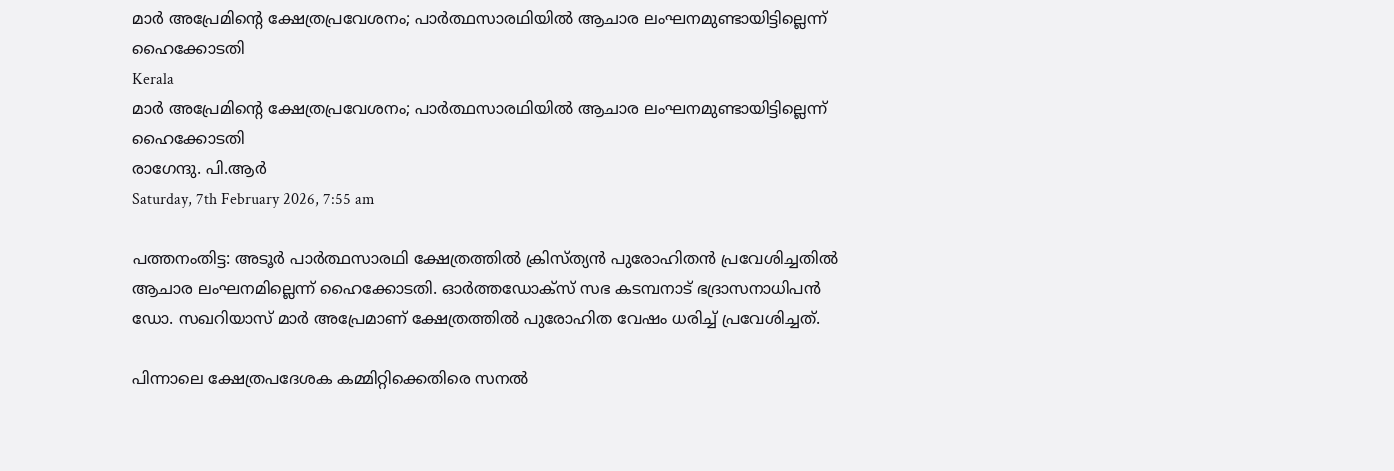മാര്‍ അപ്രേമിന്റെ ക്ഷേത്രപ്രവേശനം; പാര്‍ത്ഥസാരഥിയില്‍ ആചാര ലംഘനമുണ്ടായിട്ടില്ലെന്ന് ഹൈക്കോടതി
Kerala
മാര്‍ അപ്രേമിന്റെ ക്ഷേത്രപ്രവേശനം; പാര്‍ത്ഥസാരഥിയില്‍ ആചാര ലംഘനമുണ്ടായിട്ടില്ലെന്ന് ഹൈക്കോടതി
രാഗേന്ദു. പി.ആര്‍
Saturday, 7th February 2026, 7:55 am

പത്തനംതിട്ട: അടൂര്‍ പാര്‍ത്ഥസാരഥി ക്ഷേത്രത്തില്‍ ക്രിസ്ത്യന്‍ പുരോഹിതന്‍ പ്രവേശിച്ചതില്‍ ആചാര ലംഘനമില്ലെന്ന് ഹൈക്കോടതി. ഓര്‍ത്തഡോക്‌സ് സഭ കടമ്പനാട് ഭദ്രാസനാധിപന്‍ ഡോ. സഖറിയാസ് മാര്‍ അപ്രേമാണ് ക്ഷേത്രത്തില്‍ പുരോഹിത വേഷം ധരിച്ച് പ്രവേശിച്ചത്.

പിന്നാലെ ക്ഷേത്രപദേശക കമ്മിറ്റിക്കെതിരെ സനല്‍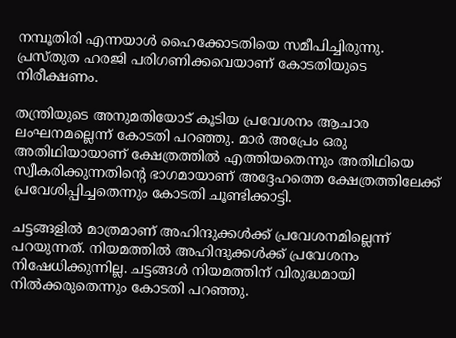നമ്പൂതിരി എന്നയാള്‍ ഹൈക്കോടതിയെ സമീപിച്ചിരുന്നു. പ്രസ്തുത ഹരജി പരിഗണിക്കവെയാണ് കോടതിയുടെ നിരീക്ഷണം.

തന്ത്രിയുടെ അനുമതിയോട് കൂടിയ പ്രവേശനം ആചാര ലംഘനമല്ലെന്ന് കോടതി പറഞ്ഞു. മാര്‍ അപ്രേം ഒരു അതിഥിയായാണ് ക്ഷേത്രത്തില്‍ എത്തിയതെന്നും അതിഥിയെ സ്വീകരിക്കുന്നതിന്റെ ഭാഗമായാണ് അദ്ദേഹത്തെ ക്ഷേത്രത്തിലേക്ക് പ്രവേശിപ്പിച്ചതെന്നും കോടതി ചൂണ്ടിക്കാട്ടി.

ചട്ടങ്ങളില്‍ മാത്രമാണ് അഹിന്ദുക്കള്‍ക്ക് പ്രവേശനമില്ലെന്ന് പറയുന്നത്. നിയമത്തില്‍ അഹിന്ദുക്കള്‍ക്ക് പ്രവേശനം നിഷേധിക്കുന്നില്ല. ചട്ടങ്ങള്‍ നിയമത്തിന് വിരുദ്ധമായി നില്‍ക്കരുതെന്നും കോടതി പറഞ്ഞു.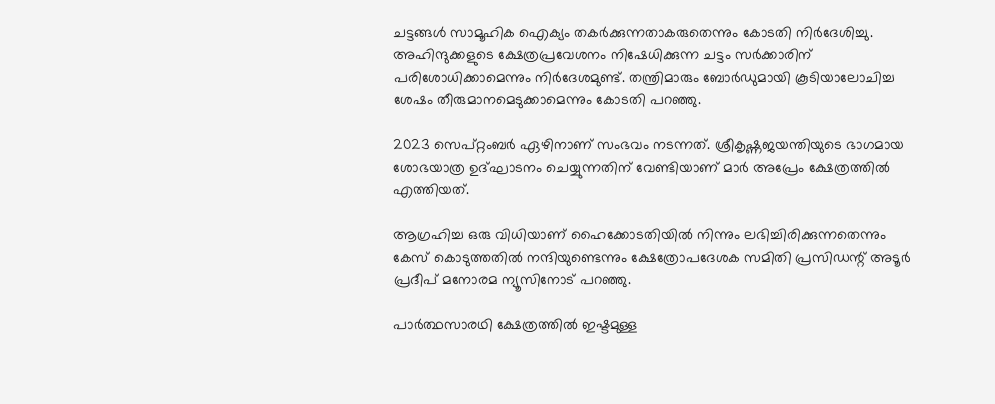ചട്ടങ്ങള്‍ സാമൂഹിക ഐക്യം തകര്‍ക്കുന്നതാകരുതെന്നും കോടതി നിര്‍ദേശിച്ചു. അഹിന്ദുക്കളുടെ ക്ഷേത്രപ്രവേശനം നിഷേധിക്കുന്ന ചട്ടം സര്‍ക്കാരിന് പരിശോധിക്കാമെന്നും നിര്‍ദേശമുണ്ട്. തന്ത്രിമാരും ബോര്‍ഡുമായി കൂടിയാലോചിച്ച ശേഷം തീരുമാനമെടുക്കാമെന്നും കോടതി പറഞ്ഞു.

2023 സെപ്റ്റംബര്‍ ഏഴിനാണ് സംഭവം നടന്നത്. ശ്രീകൃഷ്ണജയന്തിയുടെ ഭാഗമായ ശോഭയാത്ര ഉദ്ഘാടനം ചെയ്യുന്നതിന് വേണ്ടിയാണ് മാര്‍ അപ്രേം ക്ഷേത്രത്തില്‍ എത്തിയത്.

ആഗ്രഹിച്ച ഒരു വിധിയാണ് ഹൈക്കോടതിയില്‍ നിന്നും ലഭിച്ചിരിക്കുന്നതെന്നും കേസ് കൊടുത്തതില്‍ നന്ദിയുണ്ടെന്നും ക്ഷേത്രോപദേശക സമിതി പ്രസിഡന്റ് അടൂര്‍ പ്രദീപ് മനോരമ ന്യൂസിനോട് പറഞ്ഞു.

പാര്‍ത്ഥസാരഥി ക്ഷേത്രത്തില്‍ ഇഷ്ടമുള്ള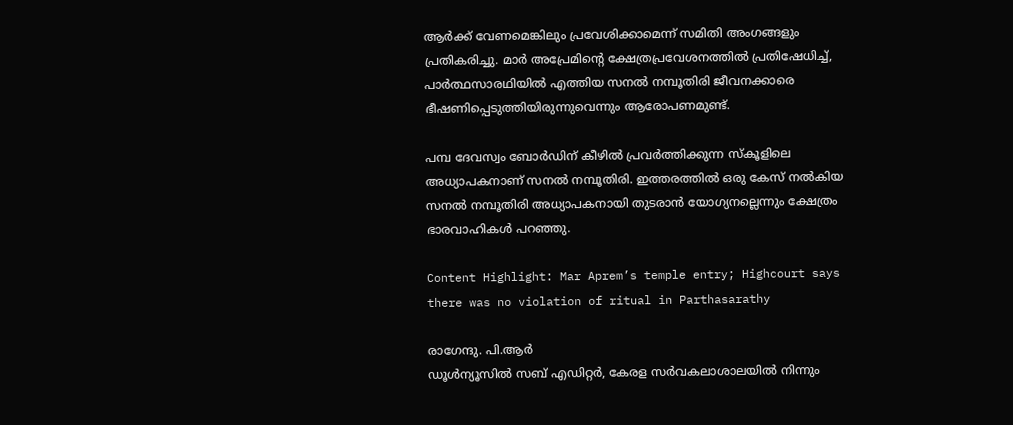ആര്‍ക്ക് വേണമെങ്കിലും പ്രവേശിക്കാമെന്ന് സമിതി അംഗങ്ങളും പ്രതികരിച്ചു. മാര്‍ അപ്രേമിന്റെ ക്ഷേത്രപ്രവേശനത്തില്‍ പ്രതിഷേധിച്ച്, പാര്‍ത്ഥസാരഥിയില്‍ എത്തിയ സനല്‍ നമ്പൂതിരി ജീവനക്കാരെ ഭീഷണിപ്പെടുത്തിയിരുന്നുവെന്നും ആരോപണമുണ്ട്.

പമ്പ ദേവസ്വം ബോര്‍ഡിന് കീഴില്‍ പ്രവര്‍ത്തിക്കുന്ന സ്‌കൂളിലെ അധ്യാപകനാണ് സനല്‍ നമ്പൂതിരി. ഇത്തരത്തില്‍ ഒരു കേസ് നല്‍കിയ സനല്‍ നമ്പൂതിരി അധ്യാപകനായി തുടരാന്‍ യോഗ്യനല്ലെന്നും ക്ഷേത്രം ഭാരവാഹികള്‍ പറഞ്ഞു.

Content Highlight: Mar Aprem’s temple entry; Highcourt says there was no violation of ritual in Parthasarathy

രാഗേന്ദു. പി.ആര്‍
ഡൂള്‍ന്യൂസില്‍ സബ് എഡിറ്റര്‍, കേരള സര്‍വകലാശാലയില്‍ നിന്നും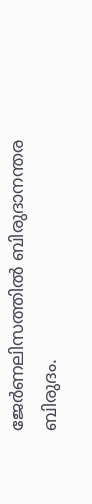ജേര്‍ണലിസത്തില്‍ ബിരുദാനന്തര ബിരുദം.